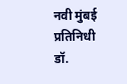नवी मुंबई प्रतिनिधी
डॉ.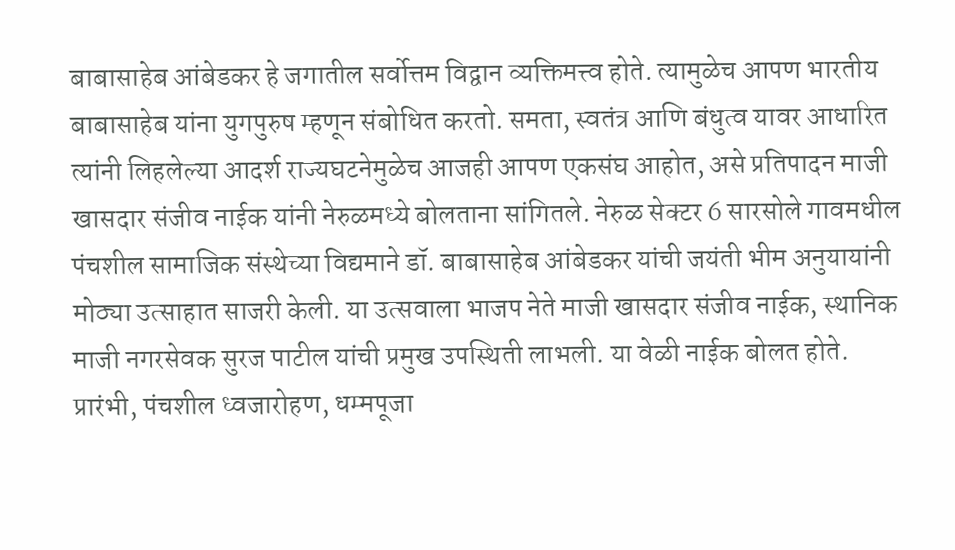बाबासाहेब आंबेडकर हे जगातील सर्वोत्तम विद्वान व्यक्तिमत्त्व होते. त्यामुळेच आपण भारतीय बाबासाहेब यांना युगपुरुष म्हणून संबोधित करतो. समता, स्वतंत्र आणि बंधुत्व यावर आधारित त्यांनी लिहलेल्या आदर्श राज्यघटनेमुळेच आजही आपण एकसंघ आहोत, असे प्रतिपादन माजी खासदार संजीव नाईक यांनी नेरुळमध्ये बोलताना सांगितले. नेरुळ सेक्टर 6 सारसोले गावमधील पंचशील सामाजिक संस्थेच्या विद्यमाने डॉ. बाबासाहेब आंबेडकर यांची जयंती भीम अनुयायांनी मोठ्या उत्साहात साजरी केली. या उत्सवाला भाजप नेते माजी खासदार संजीव नाईक, स्थानिक माजी नगरसेवक सुरज पाटील यांची प्रमुख उपस्थिती लाभली. या वेळी नाईक बोलत होते. प्रारंभी, पंचशील ध्वजारोहण, धम्मपूजा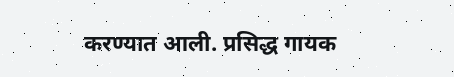करण्यात आली. प्रसिद्ध गायक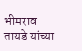भीमराव तायडे यांच्या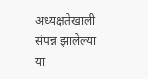अध्यक्षतेखाली संपन्न झालेल्या या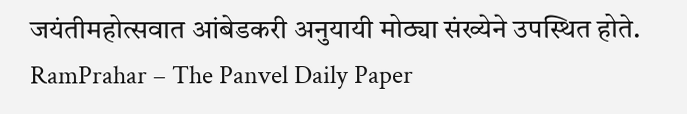जयंतीमहोत्सवात आंबेडकरी अनुयायी मोठ्या संख्येने उपस्थित होते.
RamPrahar – The Panvel Daily Paper